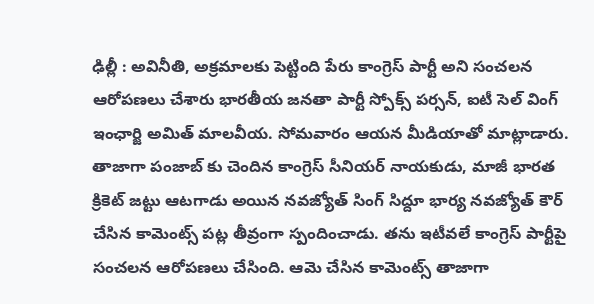ఢిల్లీ : అవినీతి, అక్రమాలకు పెట్టింది పేరు కాంగ్రెస్ పార్టీ అని సంచలన ఆరోపణలు చేశారు భారతీయ జనతా పార్టీ స్పోక్స్ పర్సన్, ఐటీ సెల్ వింగ్ ఇంఛార్జి అమిత్ మాలవీయ. సోమవారం ఆయన మీడియాతో మాట్లాడారు. తాజాగా పంజాబ్ కు చెందిన కాంగ్రెస్ సీనియర్ నాయకుడు, మాజీ భారత క్రికెట్ జట్టు ఆటగాడు అయిన నవజ్యోత్ సింగ్ సిద్దూ భార్య నవజ్యోత్ కౌర్ చేసిన కామెంట్స్ పట్ల తీవ్రంగా స్పందించాడు. తను ఇటీవలే కాంగ్రెస్ పార్టీపై సంచలన ఆరోపణలు చేసింది. ఆమె చేసిన కామెంట్స్ తాజాగా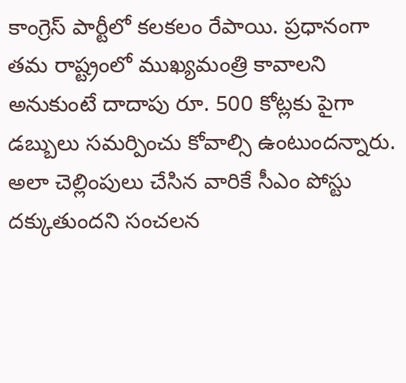కాంగ్రెస్ పార్టీలో కలకలం రేపాయి. ప్రధానంగా తమ రాష్ట్రంలో ముఖ్యమంత్రి కావాలని అనుకుంటే దాదాపు రూ. 500 కోట్లకు పైగా డబ్బులు సమర్పించు కోవాల్సి ఉంటుందన్నారు.
అలా చెల్లింపులు చేసిన వారికే సీఎం పోస్టు దక్కుతుందని సంచలన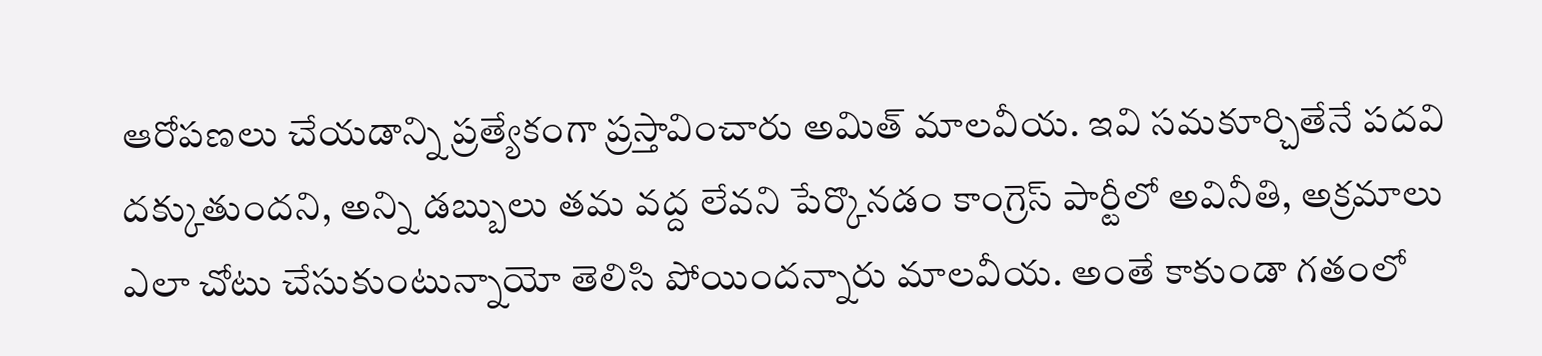ఆరోపణలు చేయడాన్ని ప్రత్యేకంగా ప్రస్తావించారు అమిత్ మాలవీయ. ఇవి సమకూర్చితేనే పదవి దక్కుతుందని, అన్ని డబ్బులు తమ వద్ద లేవని పేర్కొనడం కాంగ్రెస్ పార్టీలో అవినీతి, అక్రమాలు ఎలా చోటు చేసుకుంటున్నాయో తెలిసి పోయిందన్నారు మాలవీయ. అంతే కాకుండా గతంలో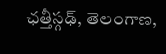ఛత్తీస్గఢ్, తెలంగాణ,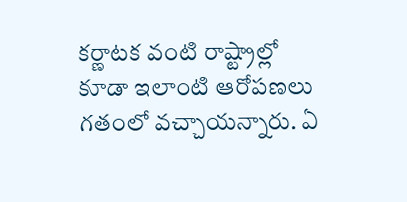కర్ణాటక వంటి రాష్ట్రాల్లో కూడా ఇలాంటి ఆరోపణలు గతంలో వచ్చాయన్నారు. ఏ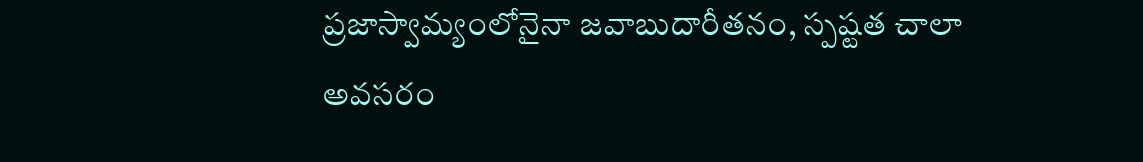ప్రజాస్వామ్యంలోనైనా జవాబుదారీతనం, స్పష్టత చాలా అవసరం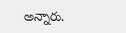అన్నారు.